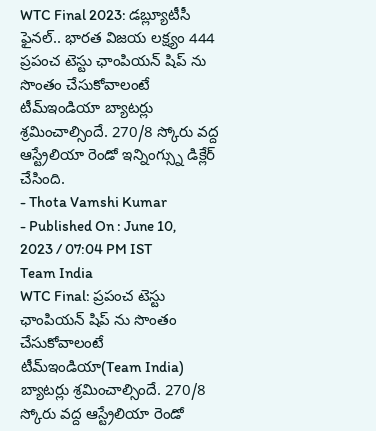WTC Final 2023: డబ్ల్యూటీసీ ఫైనల్.. భారత విజయ లక్ష్యం 444
ప్రపంచ టెస్టు ఛాంపియన్ షిప్ ను సొంతం చేసుకోవాలంటే టీమ్ఇండియా బ్యాటర్లు శ్రమించాల్సిందే. 270/8 స్కోరు వద్ద ఆస్ట్రేలియా రెండో ఇన్నింగ్స్ను డిక్లేర్ చేసింది.
- Thota Vamshi Kumar
- Published On : June 10, 2023 / 07:04 PM IST
Team India
WTC Final: ప్రపంచ టెస్టు ఛాంపియన్ షిప్ ను సొంతం చేసుకోవాలంటే టీమ్ఇండియా(Team India) బ్యాటర్లు శ్రమించాల్సిందే. 270/8 స్కోరు వద్ద ఆస్ట్రేలియా రెండో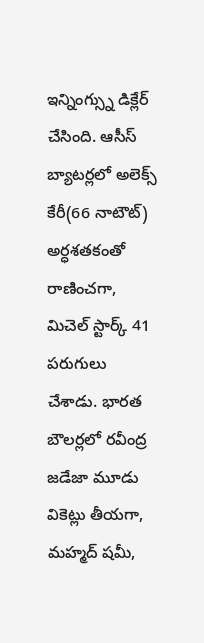ఇన్నింగ్స్ను డిక్లేర్ చేసింది. ఆసీస్ బ్యాటర్లలో అలెక్స్ కేరీ(66 నాటౌట్) అర్ధశతకంతో రాణించగా, మిచెల్ స్టార్క్ 41 పరుగులు చేశాడు. భారత బౌలర్లలో రవీంద్ర జడేజా మూడు వికెట్లు తీయగా, మహ్మద్ షమీ,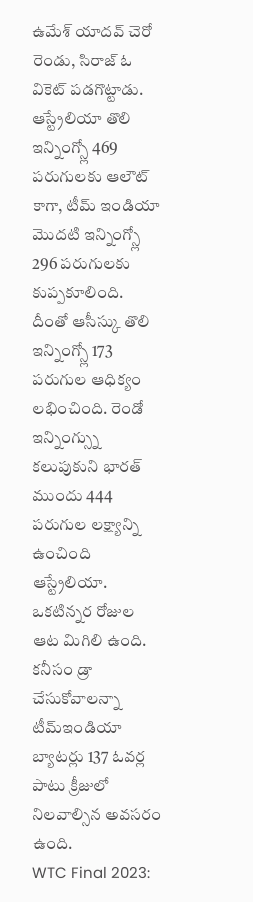ఉమేశ్ యాదవ్ చెరో రెండు, సిరాజ్ ఓ వికెట్ పడగొట్టాడు. ఆస్ట్రేలియా తొలి ఇన్నింగ్స్లో 469 పరుగులకు ఆలౌట్ కాగా, టీమ్ ఇండియా మొదటి ఇన్నింగ్స్లో 296 పరుగులకు కుప్పకూలింది.
దీంతో ఆసీస్కు తొలి ఇన్నింగ్స్లో 173 పరుగుల ఆధిక్యం లభించింది. రెండో ఇన్నింగ్స్ను కలుపుకుని భారత్ ముందు 444 పరుగుల లక్ష్యాన్ని ఉంచింది ఆస్ట్రేలియా. ఒకటిన్నర రోజుల ఆట మిగిలి ఉంది. కనీసం డ్రా చేసుకోవాలన్నా టీమ్ఇండియా బ్యాటర్లు 137 ఓవర్ల పాటు క్రీజులో నిలవాల్సిన అవసరం ఉంది.
WTC Final 2023: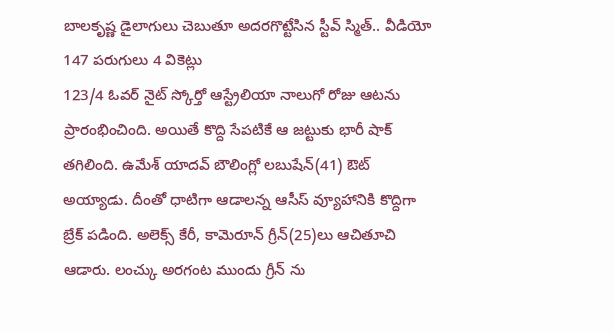బాలకృష్ణ డైలాగులు చెబుతూ అదరగొట్టేసిన స్టీవ్ స్మిత్.. వీడియో
147 పరుగులు 4 వికెట్లు
123/4 ఓవర్ నైట్ స్కోర్తో ఆస్ట్రేలియా నాలుగో రోజు ఆటను ప్రారంభించింది. అయితే కొద్ది సేపటికే ఆ జట్టుకు భారీ షాక్ తగిలింది. ఉమేశ్ యాదవ్ బౌలింగ్లో లబుషేన్(41) ఔట్ అయ్యాడు. దీంతో ధాటిగా ఆడాలన్న ఆసీస్ వ్యూహానికి కొద్దిగా బ్రేక్ పడింది. అలెక్స్ కేరీ, కామెరూన్ గ్రీన్(25)లు ఆచితూచి ఆడారు. లంచ్కు అరగంట ముందు గ్రీన్ ను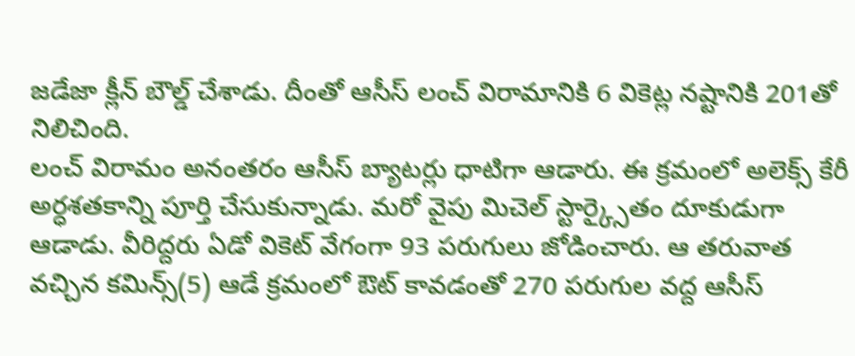జడేజా క్లీన్ బౌల్డ్ చేశాడు. దీంతో ఆసీస్ లంచ్ విరామానికి 6 వికెట్ల నష్టానికి 201తో నిలిచింది.
లంచ్ విరామం అనంతరం ఆసీస్ బ్యాటర్లు ధాటిగా ఆడారు. ఈ క్రమంలో అలెక్స్ కేరీ అర్ధశతకాన్ని పూర్తి చేసుకున్నాడు. మరో వైపు మిచెల్ స్టార్క్సైతం దూకుడుగా ఆడాడు. వీరిద్దరు ఏడో వికెట్ వేగంగా 93 పరుగులు జోడించారు. ఆ తరువాత వచ్చిన కమిన్స్(5) ఆడే క్రమంలో ఔట్ కావడంతో 270 పరుగుల వద్ద ఆసీస్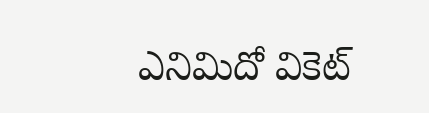ఎనిమిదో వికెట్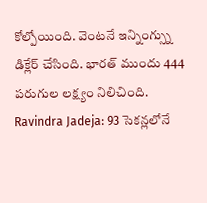కోల్పోయింది. వెంటనే ఇన్నింగ్స్ను డిక్లేర్ చేసింది. భారత్ ముందు 444 పరుగుల లక్ష్యం నిలిచింది.
Ravindra Jadeja: 93 సెకన్లలోనే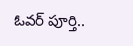ఓవర్ పూర్తి..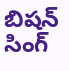బిషన్ సింగ్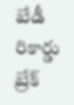బేడీ రికార్డు బ్రేక్